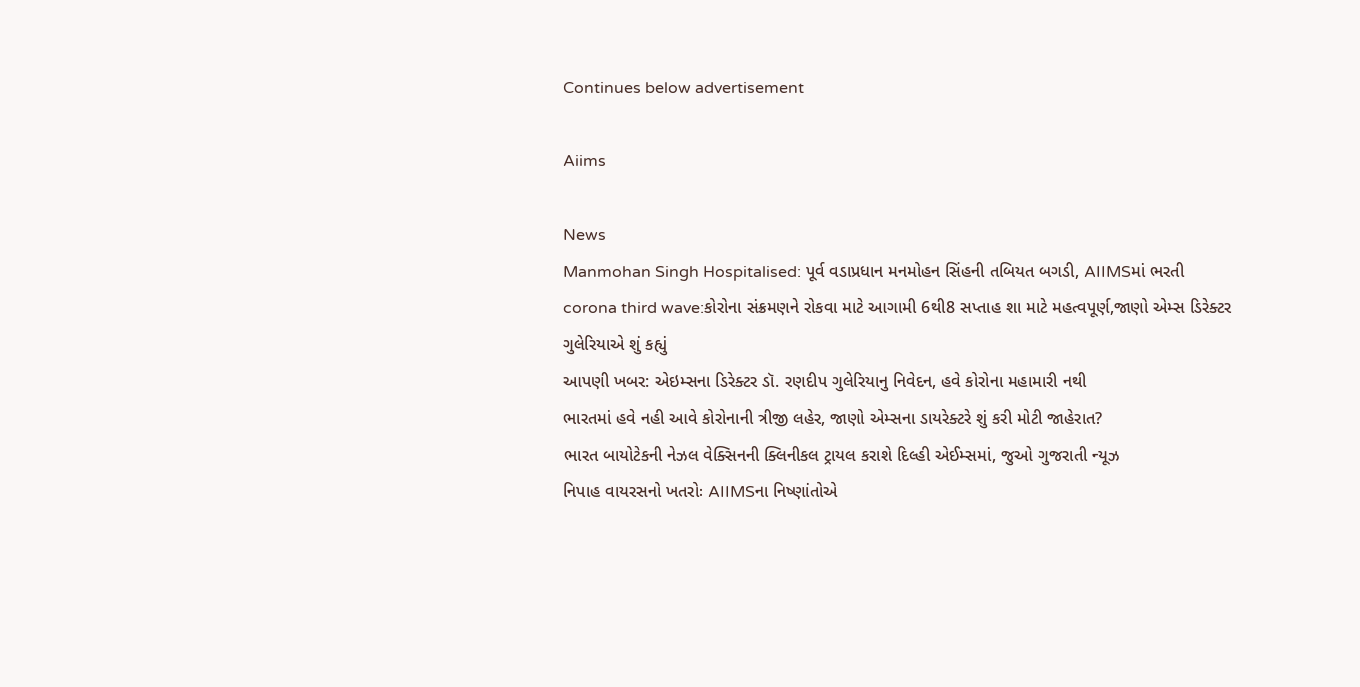Continues below advertisement

Aiims

News
Manmohan Singh Hospitalised: પૂર્વ વડાપ્રધાન મનમોહન સિંહની તબિયત બગડી, AIIMSમાં ભરતી
corona third wave:કોરોના સંક્રમણને રોકવા માટે આગામી 6થી8 સપ્તાહ શા માટે મહત્વપૂર્ણ,જાણો એમ્સ ડિરેક્ટર ગુલેરિયાએ શું કહ્યું
આપણી ખબર: એઇમ્સના ડિરેક્ટર ડૉ. રણદીપ ગુલેરિયાનુ નિવેદન, હવે કોરોના મહામારી નથી
ભારતમાં હવે નહી આવે કોરોનાની ત્રીજી લહેર, જાણો એમ્સના ડાયરેક્ટરે શું કરી મોટી જાહેરાત?
ભારત બાયોટેકની નેઝલ વેક્સિનની ક્લિનીકલ ટ્રાયલ કરાશે દિલ્હી એઈમ્સમાં, જુઓ ગુજરાતી ન્યૂઝ
નિપાહ વાયરસનો ખતરોઃ AIIMSના નિષ્ણાંતોએ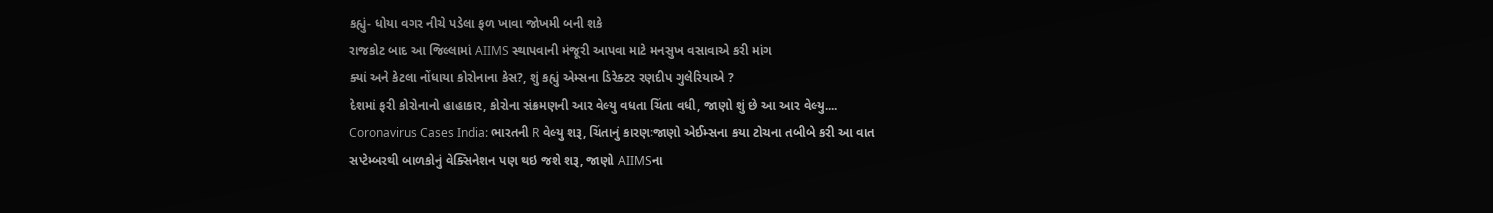કહ્યું- ધોયા વગર નીચે પડેલા ફળ ખાવા જોખમી બની શકે
રાજકોટ બાદ આ જિલ્લામાં AIIMS સ્થાપવાની મંજૂરી આપવા માટે મનસુખ વસાવાએ કરી માંગ
ક્યાં અને કેટલા નોંધાયા કોરોનાના કેસ?, શું કહ્યું એમ્સના ડિરેક્ટર રણદીપ ગુલેરિયાએ ?
દેશમાં ફરી કોરોનાનો હાહાકાર, કોરોના સંક્રમણની આર વેલ્યુ વધતા ચિંતા વધી, જાણો શું છે આ આર વેલ્યુ....
Coronavirus Cases India: ભારતની R વેલ્યુ શરૂ, ચિંતાનું કારણઃજાણો એઈમ્સના કયા ટોચના તબીબે કરી આ વાત
સપ્ટેમ્બરથી બાળકોનું વેક્સિનેશન પણ થઇ જશે શરૂ, જાણો AIIMSના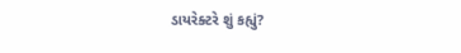ડાયરેક્ટરે શું કહ્યું?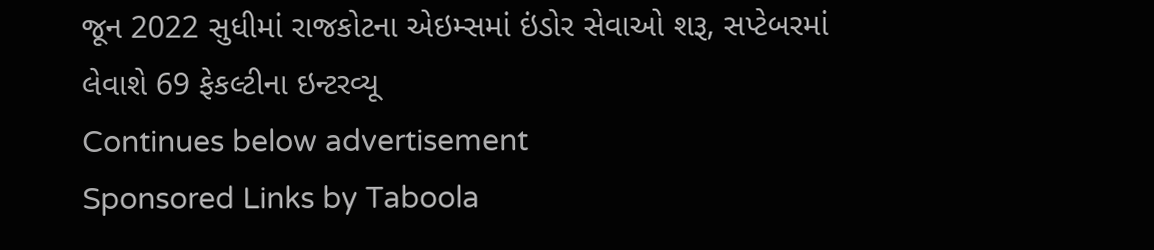જૂન 2022 સુધીમાં રાજકોટના એઇમ્સમાં ઇંડોર સેવાઓ શરૂ, સપ્ટેબરમાં લેવાશે 69 ફેકલ્ટીના ઇન્ટરવ્યૂ
Continues below advertisement
Sponsored Links by Taboola